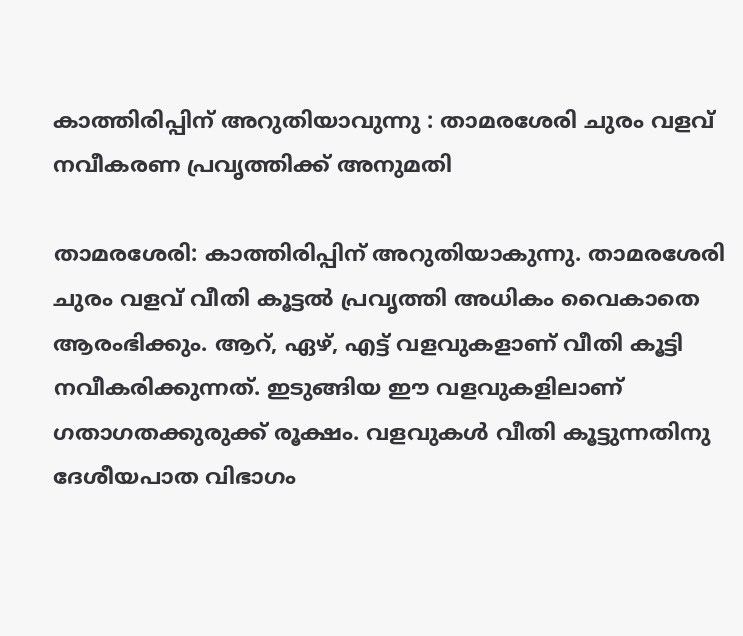കാത്തിരിപ്പിന് അറുതിയാവുന്നു : താമരശേരി ചുരം വളവ് നവീകരണ പ്രവൃത്തിക്ക് അനുമതി

താമരശേരി: കാത്തിരിപ്പിന് അറുതിയാകുന്നു. താമരശേരി ചുരം വളവ് വീതി കൂട്ടല്‍ പ്രവൃത്തി അധികം വൈകാതെ ആരംഭിക്കും. ആറ്, ഏഴ്, എട്ട് വളവുകളാണ് വീതി കൂട്ടി നവീകരിക്കുന്നത്. ഇടുങ്ങിയ ഈ വളവുകളിലാണ് ഗതാഗതക്കുരുക്ക് രൂക്ഷം. വളവുകള്‍ വീതി കൂട്ടുന്നതിനു ദേശീയപാത വിഭാഗം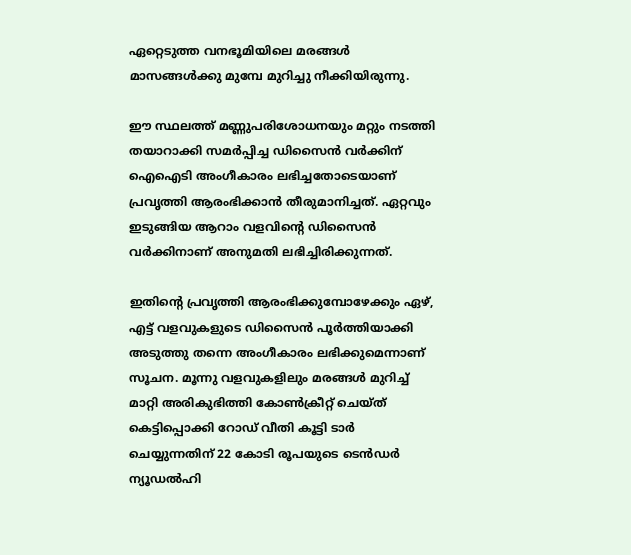ഏറ്റെടുത്ത വനഭൂമിയിലെ മരങ്ങള്‍ മാസങ്ങള്‍ക്കു മുമ്പേ മുറിച്ചു നീക്കിയിരുന്നു.

ഈ സ്ഥലത്ത് മണ്ണുപരിശോധനയും മറ്റും നടത്തി തയാറാക്കി സമര്‍പ്പിച്ച ഡിസൈന്‍ വര്‍ക്കിന് ഐഐടി അംഗീകാരം ലഭിച്ചതോടെയാണ് പ്രവൃത്തി ആരംഭിക്കാന്‍ തീരുമാനിച്ചത്. ഏറ്റവും ഇടുങ്ങിയ ആറാം വളവിന്‍റെ ഡിസൈന്‍ വര്‍ക്കിനാണ് അനുമതി ലഭിച്ചിരിക്കുന്നത്.

ഇതിന്‍റെ പ്രവൃത്തി ആരംഭിക്കുമ്പോഴേക്കും ഏഴ്, എട്ട് വളവുകളുടെ ഡിസൈന്‍ പൂര്‍ത്തിയാക്കി അടുത്തു തന്നെ അംഗീകാരം ലഭിക്കുമെന്നാണ് സൂചന. മൂന്നു വളവുകളിലും മരങ്ങള്‍ മുറിച്ച് മാറ്റി അരികുഭിത്തി കോണ്‍ക്രീറ്റ് ചെയ്ത് കെട്ടിപ്പൊക്കി റോഡ് വീതി കൂട്ടി ടാര്‍ ചെയ്യുന്നതിന് 22 കോടി രൂപയുടെ ടെന്‍ഡര്‍ ന്യൂഡല്‍ഹി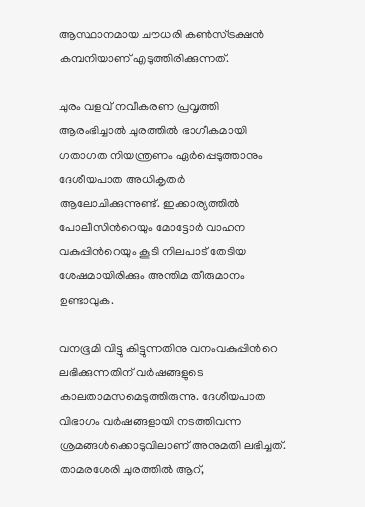ആസ്ഥാനമായ ചൗധരി കണ്‍സ്ട്രക്ഷന്‍ കമ്പനിയാണ് എടുത്തിരിക്കുന്നത്.

ചുരം വളവ് നവീകരണ പ്രവൃത്തി ആരംഭിച്ചാല്‍ ചുരത്തില്‍ ഭാഗീകമായി ഗതാഗത നിയന്ത്രണം ഏര്‍പ്പെടുത്താനും ദേശീയപാത അധികൃതര്‍ ആലോചിക്കുന്നുണ്ട്. ഇക്കാര്യത്തില്‍ പോലീസിന്‍റെയും മോട്ടോര്‍ വാഹന വകുപ്പിന്‍റെയും കൂടി നിലപാട് തേടിയ ശേഷമായിരിക്കും അന്തിമ തീരുമാനം ഉണ്ടാവുക.

വനഭൂമി വിട്ടു കിട്ടുന്നതിനു വനംവകുപ്പിന്‍റെ ലഭിക്കുന്നതിന് വര്‍ഷങ്ങളുടെ കാലതാമസമെടുത്തിരുന്നു. ദേശീയപാത വിഭാഗം വര്‍ഷങ്ങളായി നടത്തിവന്ന ശ്രമങ്ങള്‍ക്കൊടുവിലാണ് അനുമതി ലഭിച്ചത്. താമരശേരി ചുരത്തില്‍ ആറ്,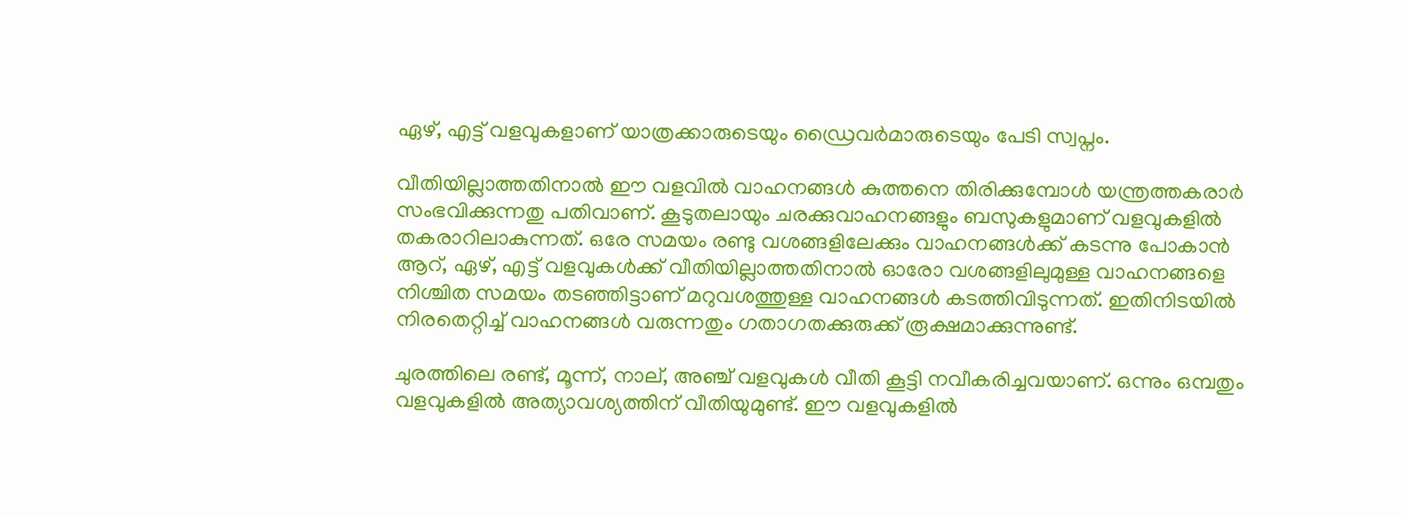ഏഴ്, എട്ട് വളവുകളാണ് യാത്രക്കാരുടെയും ഡ്രൈവര്‍മാരുടെയും പേടി സ്വപ്നം.

വീതിയില്ലാത്തതിനാല്‍ ഈ വളവില്‍ വാഹനങ്ങള്‍ കുത്തനെ തിരിക്കുമ്പോള്‍ യന്ത്രത്തകരാര്‍ സംഭവിക്കുന്നതു പതിവാണ്. കൂടുതലായും ചരക്കുവാഹനങ്ങളും ബസുകളുമാണ് വളവുകളില്‍ തകരാറിലാകുന്നത്. ഒരേ സമയം രണ്ടു വശങ്ങളിലേക്കും വാഹനങ്ങള്‍ക്ക് കടന്നു പോകാന്‍ ആറ്, ഏഴ്, എട്ട് വളവുകള്‍ക്ക് വീതിയില്ലാത്തതിനാല്‍ ഓരോ വശങ്ങളിലുമുള്ള വാഹനങ്ങളെ നിശ്ചിത സമയം തടഞ്ഞിട്ടാണ് മറുവശത്തുള്ള വാഹനങ്ങള്‍ കടത്തിവിടുന്നത്. ഇതിനിടയില്‍ നിരതെറ്റിച്ച് വാഹനങ്ങള്‍ വരുന്നതും ഗതാഗതക്കുരുക്ക് രൂക്ഷമാക്കുന്നുണ്ട്.

ചുരത്തിലെ രണ്ട്, മൂന്ന്, നാല്, അഞ്ച് വളവുകള്‍ വീതി കൂട്ടി നവീകരിച്ചവയാണ്. ഒന്നും ഒമ്പതും വളവുകളില്‍ അത്യാവശ്യത്തിന് വീതിയുമുണ്ട്. ഈ വളവുകളില്‍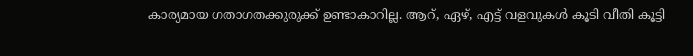കാര്യമായ ഗതാഗതക്കുരുക്ക് ഉണ്ടാകാറില്ല. ആറ്, ഏഴ്, എട്ട് വളവുകള്‍ കൂടി വീതി കൂട്ടി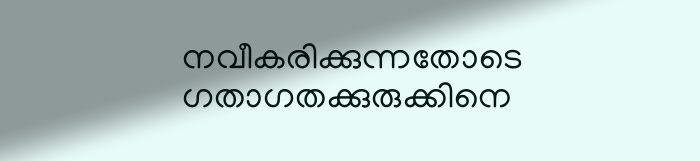നവീകരിക്കുന്നതോടെ ഗതാഗതക്കുരുക്കിനെ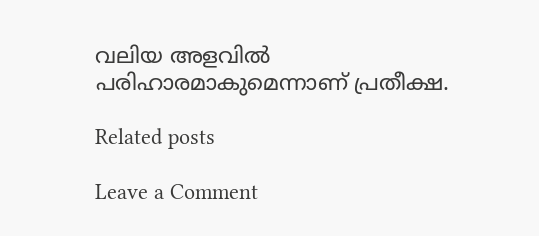വലിയ അളവില്‍ പരിഹാരമാകുമെന്നാണ് പ്രതീക്ഷ.

Related posts

Leave a Comment